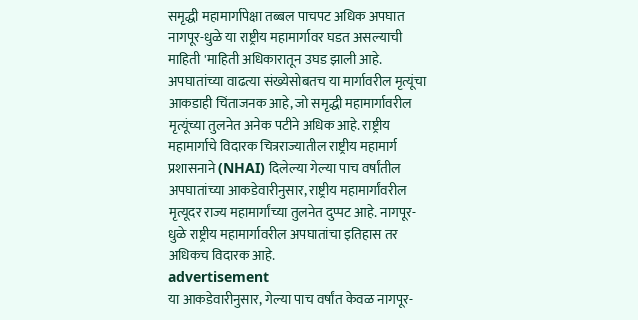समृद्धी महामार्गापेक्षा तब्बल पाचपट अधिक अपघात नागपूर-धुळे या राष्ट्रीय महामार्गावर घडत असल्याची माहिती 'माहिती अधिकारातून उघड झाली आहे. अपघातांच्या वाढत्या संख्येसोबतच या मार्गावरील मृत्यूंचा आकडाही चिंताजनक आहे, जो समृद्धी महामार्गावरील मृत्यूंच्या तुलनेत अनेक पटीने अधिक आहे. राष्ट्रीय महामार्गाचे विदारक चित्रराज्यातील राष्ट्रीय महामार्ग प्रशासनाने (NHAI) दिलेल्या गेल्या पाच वर्षांतील अपघातांच्या आकडेवारीनुसार, राष्ट्रीय महामार्गांवरील मृत्यूदर राज्य महामार्गांच्या तुलनेत दुप्पट आहे. नागपूर-धुळे राष्ट्रीय महामार्गावरील अपघातांचा इतिहास तर अधिकच विदारक आहे.
advertisement
या आकडेवारीनुसार, गेल्या पाच वर्षांत केवळ नागपूर-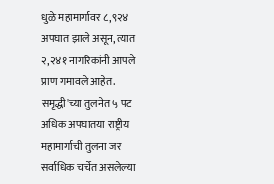धुळे महामार्गावर ८,९२४ अपघात झाले असून, त्यात २,२४१ नागरिकांनी आपले प्राण गमावले आहेत. समृद्धी'च्या तुलनेत ५ पट अधिक अपघातया राष्ट्रीय महामार्गाची तुलना जर सर्वाधिक चर्चेत असलेल्या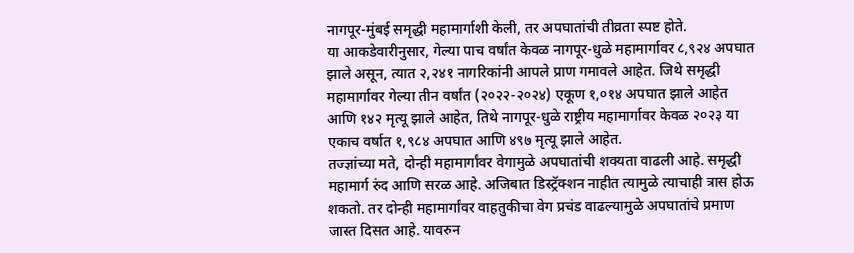नागपूर-मुंबई समृद्धी महामार्गाशी केली, तर अपघातांची तीव्रता स्पष्ट होते.
या आकडेवारीनुसार, गेल्या पाच वर्षांत केवळ नागपूर-धुळे महामार्गावर ८,९२४ अपघात झाले असून, त्यात २,२४१ नागरिकांनी आपले प्राण गमावले आहेत. जिथे समृद्धी महामार्गावर गेल्या तीन वर्षांत (२०२२-२०२४) एकूण १,०१४ अपघात झाले आहेत आणि १४२ मृत्यू झाले आहेत, तिथे नागपूर-धुळे राष्ट्रीय महामार्गावर केवळ २०२३ या एकाच वर्षात १,९८४ अपघात आणि ४९७ मृत्यू झाले आहेत.
तज्ज्ञांच्या मते, दोन्ही महामार्गांवर वेगामुळे अपघातांची शक्यता वाढली आहे. समृद्धी महामार्ग रुंद आणि सरळ आहे. अजिबात डिस्ट्रॅक्शन नाहीत त्यामुळे त्याचाही त्रास होऊ शकतो. तर दोन्ही महामार्गांवर वाहतुकीचा वेग प्रचंड वाढल्यामुळे अपघातांचे प्रमाण जास्त दिसत आहे. यावरुन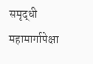समृद्धी महामार्गापेक्षा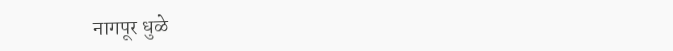नागपूर धुळे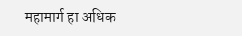महामार्ग हा अधिक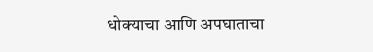धोक्याचा आणि अपघाताचा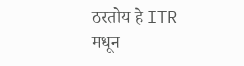ठरतोय हे ITR मधून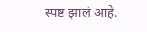स्पष्ट झालं आहे.